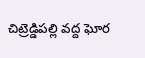చిట్రెడ్డిపల్లి వద్ద ఘోర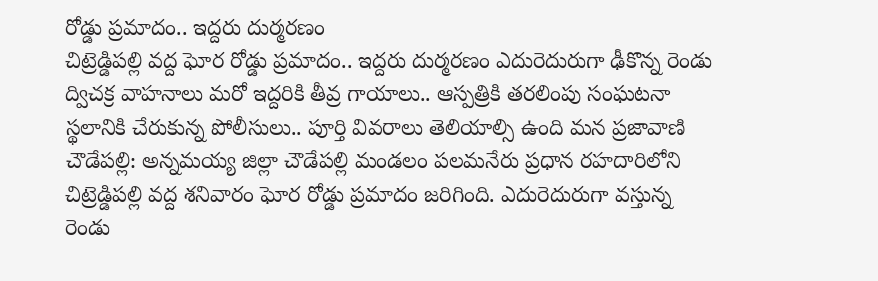రోడ్డు ప్రమాదం.. ఇద్దరు దుర్మరణం
చిట్రెడ్డిపల్లి వద్ద ఘోర రోడ్డు ప్రమాదం.. ఇద్దరు దుర్మరణం ఎదురెదురుగా ఢీకొన్న రెండు ద్విచక్ర వాహనాలు మరో ఇద్దరికి తీవ్ర గాయాలు.. ఆస్పత్రికి తరలింపు సంఘటనా స్థలానికి చేరుకున్న పోలీసులు.. పూర్తి వివరాలు తెలియాల్సి ఉంది మన ప్రజావాణి చౌడేపల్లి: అన్నమయ్య జిల్లా చౌడేపల్లి మండలం పలమనేరు ప్రధాన రహదారిలోని చిట్రెడ్డిపల్లి వద్ద శనివారం ఘోర రోడ్డు ప్రమాదం జరిగింది. ఎదురెదురుగా వస్తున్న రెండు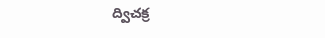ద్విచక్ర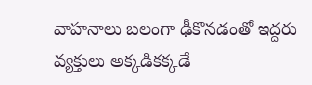వాహనాలు బలంగా ఢీకొనడంతో ఇద్దరు వ్యక్తులు అక్కడికక్కడే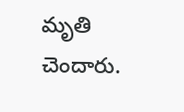మృతి చెందారు.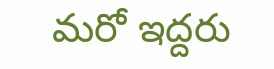మరో ఇద్దరు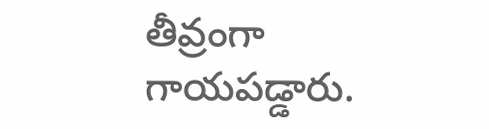తీవ్రంగా గాయపడ్డారు.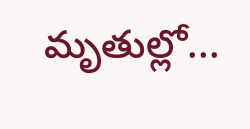మృతుల్లో...